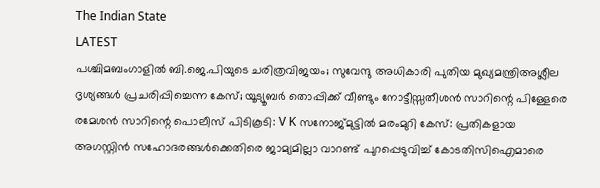The Indian State
LATEST
പശ്ചിമബംഗാളിൽ ബി.ജെ.പിയുടെ ചരിത്രവിജയം; സുവേന്ദു അധികാരി പുതിയ മുഖ്യമന്ത്രിഅശ്ലീല ദൃശ്യങ്ങള്‍ പ്രചരിപ്പിച്ചെന്ന കേസ്; യൂട്യൂബര്‍ തൊപ്പിക്ക് വീണ്ടും നോട്ടീസ്സതീശൻ സാറിന്റെ പിള്ളേരെ രമേശൻ സാറിന്റെ പൊലീസ് പിടികൂടി: V K സനോജ്മുട്ടിൽ മരംമുറി കേസ്: പ്രതികളായ അഗസ്റ്റിൻ സഹോദരങ്ങൾക്കെതിരെ ജാമ്യമില്ലാ വാറണ്ട് പുറപ്പെടുവിച്ച് കോടതിസിഐമാരെ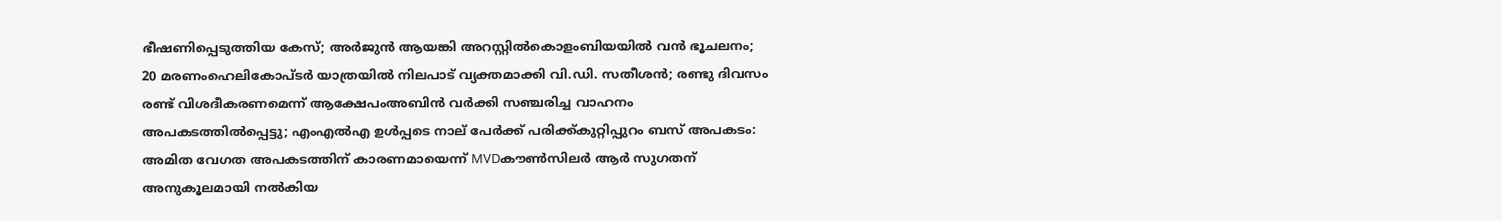ഭീഷണിപ്പെടുത്തിയ കേസ്; അർജുൻ ആയങ്കി അറസ്റ്റിൽകൊളംബിയയിൽ വൻ ഭൂചലനം; 20 മരണംഹെലികോപ്ടർ യാത്രയിൽ നിലപാട് വ്യക്തമാക്കി വി.ഡി. സതീശൻ; രണ്ടു ദിവസം രണ്ട് വിശദീകരണമെന്ന് ആക്ഷേപംഅബിന്‍ വര്‍ക്കി സഞ്ചരിച്ച വാഹനം അപകടത്തില്‍പ്പെട്ടു; എംഎല്‍എ ഉള്‍പ്പടെ നാല് പേര്‍ക്ക് പരിക്ക്കുറ്റിപ്പുറം ബസ് അപകടം: അമിത വേഗത അപകടത്തിന് കാരണമായെന്ന് MVDകൗൺസിലർ ആർ സുഗതന് അനുകൂലമായി നല്‍കിയ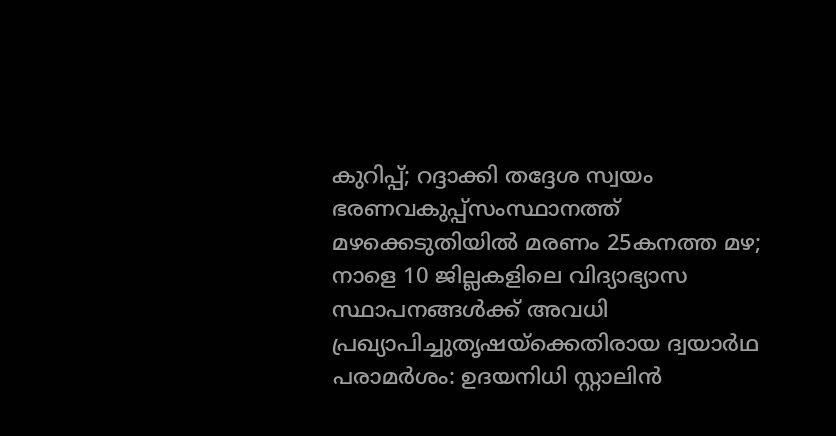കുറിപ്പ്; റദ്ദാക്കി തദ്ദേശ സ്വയം ഭരണവകുപ്പ്സംസ്ഥാനത്ത് മഴക്കെടുതിയിൽ മരണം 25കനത്ത മഴ; നാളെ 10 ജില്ലകളിലെ വിദ്യാഭ്യാസ സ്ഥാപനങ്ങൾക്ക് അവധി പ്രഖ്യാപിച്ചുതൃഷയ്‌ക്കെതിരായ ദ്വയാര്‍ഥ പരാമര്‍ശം: ഉദയനിധി സ്റ്റാലിന്‍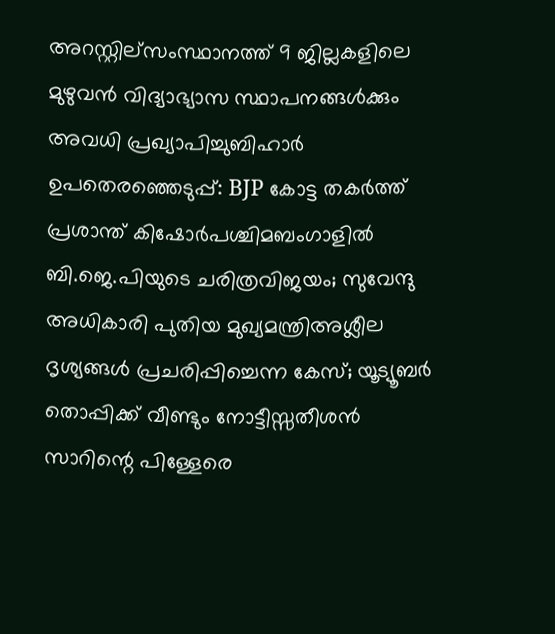അറസ്റ്റില്സംസ്ഥാനത്ത് 9 ജില്ലകളിലെ മുഴുവൻ വിദ്യാഭ്യാസ സ്ഥാപനങ്ങൾക്കും അവധി പ്രഖ്യാപിച്ചുബിഹാർ ഉപതെരഞ്ഞെടുപ്പ്: BJP കോട്ട തകര്‍ത്ത് പ്രശാന്ത് കിഷോർപശ്ചിമബംഗാളിൽ ബി.ജെ.പിയുടെ ചരിത്രവിജയം; സുവേന്ദു അധികാരി പുതിയ മുഖ്യമന്ത്രിഅശ്ലീല ദൃശ്യങ്ങള്‍ പ്രചരിപ്പിച്ചെന്ന കേസ്; യൂട്യൂബര്‍ തൊപ്പിക്ക് വീണ്ടും നോട്ടീസ്സതീശൻ സാറിന്റെ പിള്ളേരെ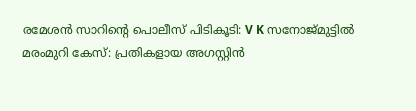രമേശൻ സാറിന്റെ പൊലീസ് പിടികൂടി: V K സനോജ്മുട്ടിൽ മരംമുറി കേസ്: പ്രതികളായ അഗസ്റ്റിൻ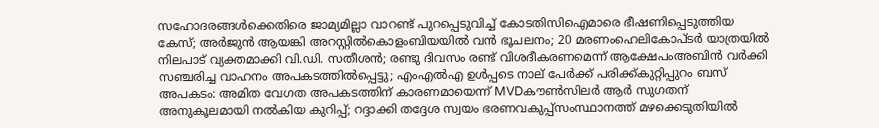സഹോദരങ്ങൾക്കെതിരെ ജാമ്യമില്ലാ വാറണ്ട് പുറപ്പെടുവിച്ച് കോടതിസിഐമാരെ ഭീഷണിപ്പെടുത്തിയ കേസ്; അർജുൻ ആയങ്കി അറസ്റ്റിൽകൊളംബിയയിൽ വൻ ഭൂചലനം; 20 മരണംഹെലികോപ്ടർ യാത്രയിൽ നിലപാട് വ്യക്തമാക്കി വി.ഡി. സതീശൻ; രണ്ടു ദിവസം രണ്ട് വിശദീകരണമെന്ന് ആക്ഷേപംഅബിന്‍ വര്‍ക്കി സഞ്ചരിച്ച വാഹനം അപകടത്തില്‍പ്പെട്ടു; എംഎല്‍എ ഉള്‍പ്പടെ നാല് പേര്‍ക്ക് പരിക്ക്കുറ്റിപ്പുറം ബസ് അപകടം: അമിത വേഗത അപകടത്തിന് കാരണമായെന്ന് MVDകൗൺസിലർ ആർ സുഗതന് അനുകൂലമായി നല്‍കിയ കുറിപ്പ്; റദ്ദാക്കി തദ്ദേശ സ്വയം ഭരണവകുപ്പ്സംസ്ഥാനത്ത് മഴക്കെടുതിയിൽ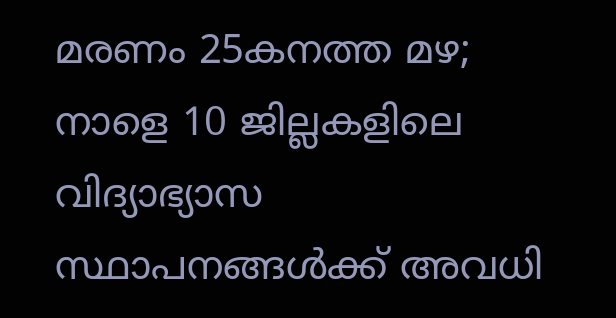മരണം 25കനത്ത മഴ; നാളെ 10 ജില്ലകളിലെ വിദ്യാഭ്യാസ സ്ഥാപനങ്ങൾക്ക് അവധി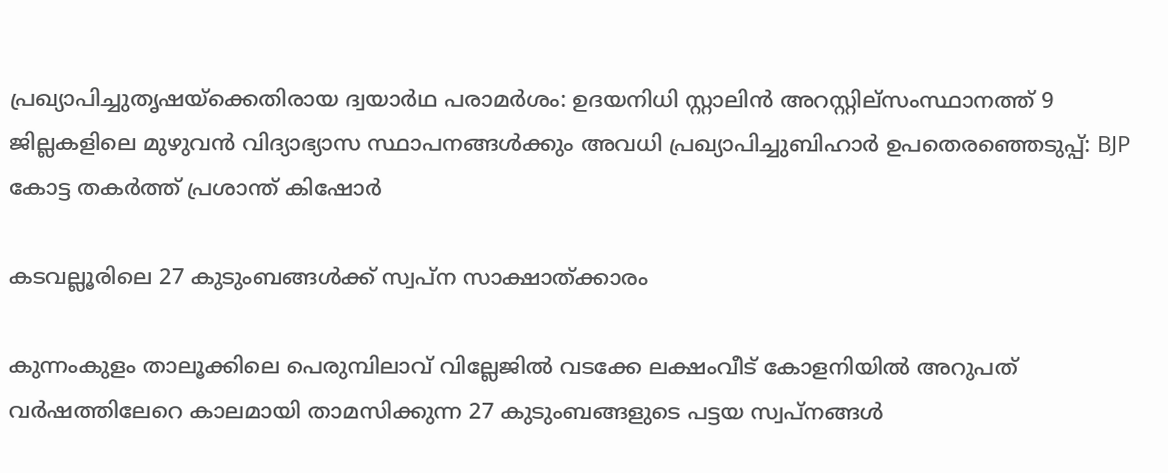പ്രഖ്യാപിച്ചുതൃഷയ്‌ക്കെതിരായ ദ്വയാര്‍ഥ പരാമര്‍ശം: ഉദയനിധി സ്റ്റാലിന്‍ അറസ്റ്റില്സംസ്ഥാനത്ത് 9 ജില്ലകളിലെ മുഴുവൻ വിദ്യാഭ്യാസ സ്ഥാപനങ്ങൾക്കും അവധി പ്രഖ്യാപിച്ചുബിഹാർ ഉപതെരഞ്ഞെടുപ്പ്: BJP കോട്ട തകര്‍ത്ത് പ്രശാന്ത് കിഷോർ

കടവല്ലൂരിലെ 27 കുടുംബങ്ങള്‍ക്ക് സ്വപ്ന സാക്ഷാത്ക്കാരം

കുന്നംകുളം താലൂക്കിലെ പെരുമ്പിലാവ് വില്ലേജില്‍ വടക്കേ ലക്ഷംവീട് കോളനിയില്‍ അറുപത് വര്‍ഷത്തിലേറെ കാലമായി താമസിക്കുന്ന 27 കുടുംബങ്ങളുടെ പട്ടയ സ്വപ്നങ്ങള്‍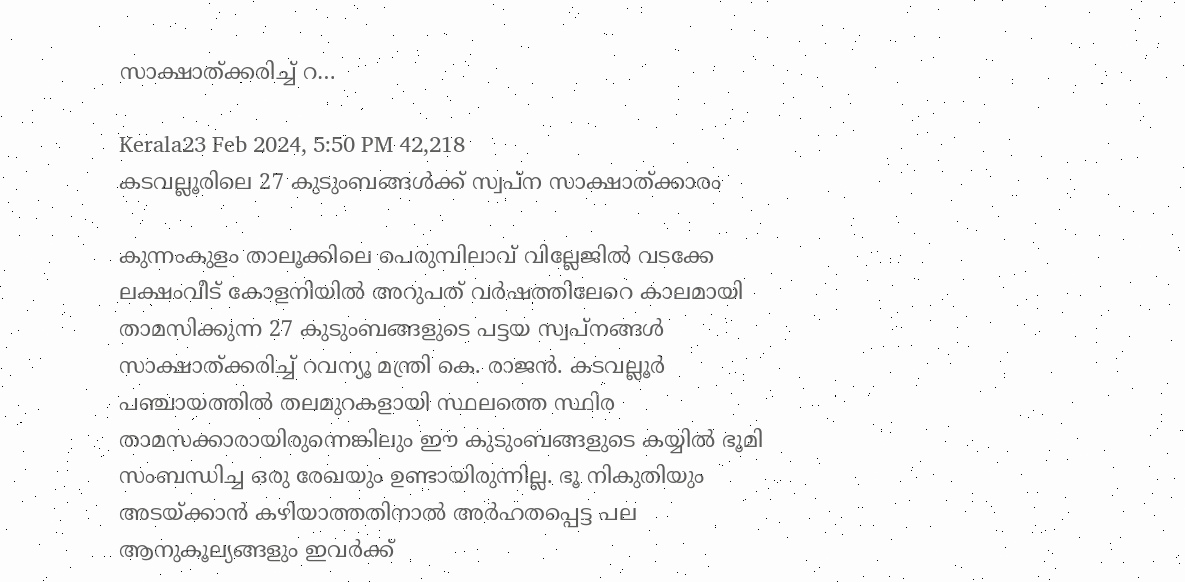സാക്ഷാത്ക്കരിച്ച് റ…

Kerala23 Feb 2024, 5:50 PM 42,218
കടവല്ലൂരിലെ 27 കുടുംബങ്ങള്‍ക്ക് സ്വപ്ന സാക്ഷാത്ക്കാരം

കുന്നംകുളം താലൂക്കിലെ പെരുമ്പിലാവ് വില്ലേജില്‍ വടക്കേ ലക്ഷംവീട് കോളനിയില്‍ അറുപത് വര്‍ഷത്തിലേറെ കാലമായി താമസിക്കുന്ന 27 കുടുംബങ്ങളുടെ പട്ടയ സ്വപ്നങ്ങള്‍ സാക്ഷാത്ക്കരിച്ച് റവന്യൂ മന്ത്രി കെ. രാജന്‍. കടവല്ലൂര്‍ പഞ്ചായത്തില്‍ തലമുറകളായി സ്ഥലത്തെ സ്ഥിര താമസക്കാരായിരുന്നെങ്കിലും ഈ കുടുംബങ്ങളുടെ കയ്യില്‍ ഭൂമി സംബന്ധിച്ച ഒരു രേഖയും ഉണ്ടായിരുന്നില്ല. ഭൂ നികുതിയും അടയ്ക്കാന്‍ കഴിയാത്തതിനാല്‍ അര്‍ഹതപ്പെട്ട പല ആനുകൂല്യങ്ങളും ഇവര്‍ക്ക്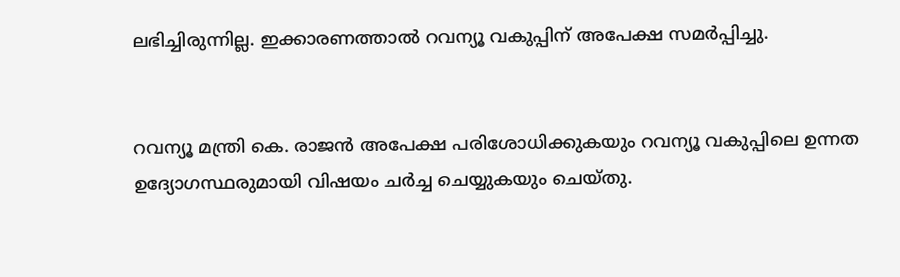ലഭിച്ചിരുന്നില്ല. ഇക്കാരണത്താല്‍ റവന്യൂ വകുപ്പിന് അപേക്ഷ സമര്‍പ്പിച്ചു.


റവന്യൂ മന്ത്രി കെ. രാജന്‍ അപേക്ഷ പരിശോധിക്കുകയും റവന്യൂ വകുപ്പിലെ ഉന്നത ഉദ്യോഗസ്ഥരുമായി വിഷയം ചര്‍ച്ച ചെയ്യുകയും ചെയ്തു.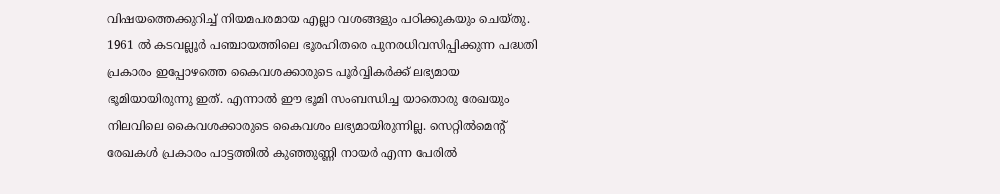വിഷയത്തെക്കുറിച്ച് നിയമപരമായ എല്ലാ വശങ്ങളും പഠിക്കുകയും ചെയ്തു. 1961 ല്‍ കടവല്ലൂര്‍ പഞ്ചായത്തിലെ ഭൂരഹിതരെ പുനരധിവസിപ്പിക്കുന്ന പദ്ധതി പ്രകാരം ഇപ്പോഴത്തെ കൈവശക്കാരുടെ പൂര്‍വ്വികര്‍ക്ക് ലഭ്യമായ ഭൂമിയായിരുന്നു ഇത്. എന്നാല്‍ ഈ ഭൂമി സംബന്ധിച്ച യാതൊരു രേഖയും നിലവിലെ കൈവശക്കാരുടെ കൈവശം ലഭ്യമായിരുന്നില്ല. സെറ്റില്‍മെന്റ് രേഖകള്‍ പ്രകാരം പാട്ടത്തില്‍ കുഞ്ഞുണ്ണി നായര്‍ എന്ന പേരില്‍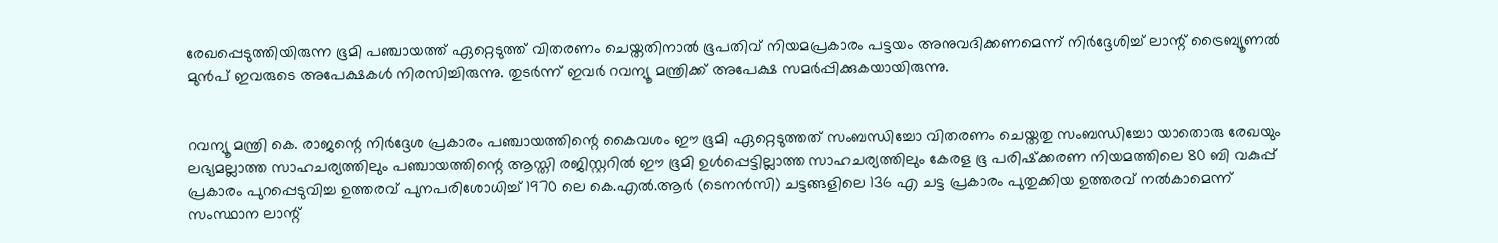രേഖപ്പെടുത്തിയിരുന്ന ഭൂമി പഞ്ചായത്ത് ഏറ്റെടുത്ത് വിതരണം ചെയ്തതിനാല്‍ ഭൂപതിവ് നിയമപ്രകാരം പട്ടയം അനുവദിക്കണമെന്ന് നിര്‍ദ്ദേശിച്ച് ലാന്റ് ട്രൈബ്യൂണല്‍ മുന്‍പ് ഇവരുടെ അപേക്ഷകള്‍ നിരസിച്ചിരുന്നു. തുടര്‍ന്ന് ഇവര്‍ റവന്യൂ മന്ത്രിക്ക് അപേക്ഷ സമര്‍പ്പിക്കുകയായിരുന്നു.


റവന്യൂ മന്ത്രി കെ. രാജന്റെ നിര്‍ദ്ദേശ പ്രകാരം പഞ്ചായത്തിന്റെ കൈവശം ഈ ഭൂമി ഏറ്റെടുത്തത് സംബന്ധിച്ചോ വിതരണം ചെയ്തതു സംബന്ധിച്ചോ യാതൊരു രേഖയും ലഭ്യമല്ലാത്ത സാഹചര്യത്തിലും പഞ്ചായത്തിന്റെ ആസ്തി രജിസ്റ്ററില്‍ ഈ ഭൂമി ഉള്‍പ്പെട്ടില്ലാത്ത സാഹചര്യത്തിലും കേരള ഭൂ പരിഷ്‌ക്കരണ നിയമത്തിലെ 80 ബി വകുപ്പ് പ്രകാരം പുറപ്പെടുവിച്ച ഉത്തരവ് പുനപരിശോധിച്ച് 1970 ലെ കെ.എല്‍.ആര്‍ (ടെനന്‍സി) ചട്ടങ്ങളിലെ 136 എ ചട്ട പ്രകാരം പുതുക്കിയ ഉത്തരവ് നല്‍കാമെന്ന് സംസ്ഥാന ലാന്റ്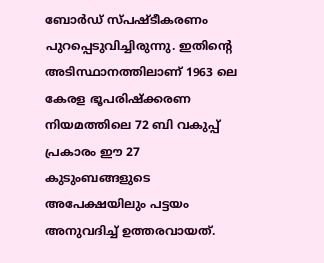ബോര്‍ഡ് സ്പഷ്ടീകരണം പുറപ്പെടുവിച്ചിരുന്നു. ഇതിന്റെ അടിസ്ഥാനത്തിലാണ് 1963 ലെ കേരള ഭൂപരിഷ്‌ക്കരണ നിയമത്തിലെ 72 ബി വകുപ്പ് പ്രകാരം ഈ 27 കുടുംബങ്ങളുടെ അപേക്ഷയിലും പട്ടയം അനുവദിച്ച് ഉത്തരവായത്.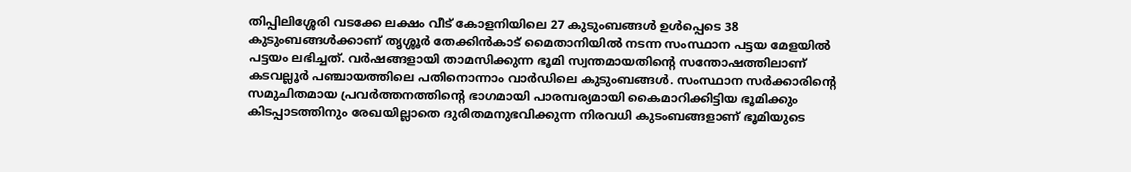തിപ്പിലിശ്ശേരി വടക്കേ ലക്ഷം വീട് കോളനിയിലെ 27 കുടുംബങ്ങള്‍ ഉള്‍പ്പെടെ 38 കുടുംബങ്ങള്‍ക്കാണ് തൃശ്ശൂര്‍ തേക്കിന്‍കാട് മൈതാനിയില്‍ നടന്ന സംസ്ഥാന പട്ടയ മേളയില്‍ പട്ടയം ലഭിച്ചത്. വര്‍ഷങ്ങളായി താമസിക്കുന്ന ഭൂമി സ്വന്തമായതിന്റെ സന്തോഷത്തിലാണ് കടവല്ലൂര്‍ പഞ്ചായത്തിലെ പതിനൊന്നാം വാര്‍ഡിലെ കുടുംബങ്ങള്‍. സംസ്ഥാന സര്‍ക്കാരിന്റെ സമുചിതമായ പ്രവര്‍ത്തനത്തിന്റെ ഭാഗമായി പാരമ്പര്യമായി കൈമാറിക്കിട്ടിയ ഭൂമിക്കും കിടപ്പാടത്തിനും രേഖയില്ലാതെ ദുരിതമനുഭവിക്കുന്ന നിരവധി കുടംബങ്ങളാണ് ഭൂമിയുടെ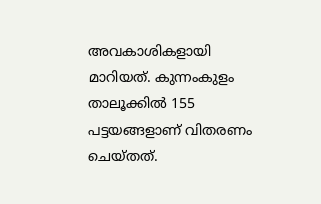അവകാശികളായി മാറിയത്. കുന്നംകുളം താലൂക്കില്‍ 155 പട്ടയങ്ങളാണ് വിതരണം ചെയ്തത്.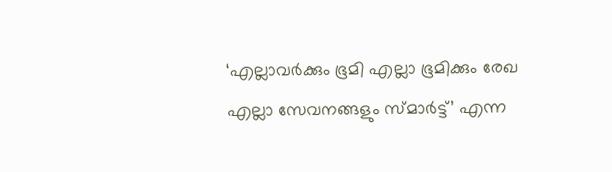‘എല്ലാവര്‍ക്കും ഭൂമി എല്ലാ ഭൂമിക്കും രേഖ എല്ലാ സേവനങ്ങളും സ്മാര്‍ട്ട്’ എന്ന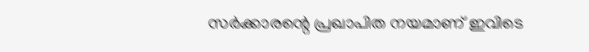സര്‍ക്കാരന്റെ പ്രഖാപിത നയമാണ് ഇവിടെ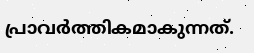പ്രാവര്‍ത്തികമാകുന്നത്.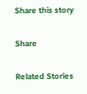Share this story

Share

Related Stories